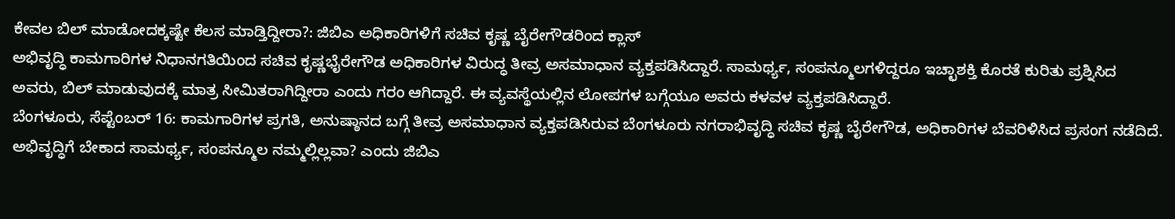ಕೇವಲ ಬಿಲ್ ಮಾಡೋದಕ್ಕಷ್ಟೇ ಕೆಲಸ ಮಾಡ್ತಿದ್ದೀರಾ?: ಜಿಬಿಎ ಅಧಿಕಾರಿಗಳಿಗೆ ಸಚಿವ ಕೃಷ್ಣ ಬೈರೇಗೌಡರಿಂದ ಕ್ಲಾಸ್
ಅಭಿವೃದ್ಧಿ ಕಾಮಗಾರಿಗಳ ನಿಧಾನಗತಿಯಿಂದ ಸಚಿವ ಕೃಷ್ಣಭೈರೇಗೌಡ ಅಧಿಕಾರಿಗಳ ವಿರುದ್ಧ ತೀವ್ರ ಅಸಮಾಧಾನ ವ್ಯಕ್ತಪಡಿಸಿದ್ದಾರೆ. ಸಾಮರ್ಥ್ಯ, ಸಂಪನ್ಮೂಲಗಳಿದ್ದರೂ ಇಚ್ಛಾಶಕ್ತಿ ಕೊರತೆ ಕುರಿತು ಪ್ರಶ್ನಿಸಿದ ಅವರು, ಬಿಲ್ ಮಾಡುವುದಕ್ಕೆ ಮಾತ್ರ ಸೀಮಿತರಾಗಿದ್ದೀರಾ ಎಂದು ಗರಂ ಆಗಿದ್ದಾರೆ. ಈ ವ್ಯವಸ್ಥೆಯಲ್ಲಿನ ಲೋಪಗಳ ಬಗ್ಗೆಯೂ ಅವರು ಕಳವಳ ವ್ಯಕ್ತಪಡಿಸಿದ್ದಾರೆ.
ಬೆಂಗಳೂರು, ಸೆಪ್ಟೆಂಬರ್ 16: ಕಾಮಗಾರಿಗಳ ಪ್ರಗತಿ, ಅನುಷ್ಠಾನದ ಬಗ್ಗೆ ತೀವ್ರ ಅಸಮಾಧಾನ ವ್ಯಕ್ತಪಡಿಸಿರುವ ಬೆಂಗಳೂರು ನಗರಾಭಿವೃದ್ಧಿ ಸಚಿವ ಕೃಷ್ಣ ಬೈರೇಗೌಡ, ಅಧಿಕಾರಿಗಳ ಬೆವರಿಳಿಸಿದ ಪ್ರಸಂಗ ನಡೆದಿದೆ. ಅಭಿವೃದ್ಧಿಗೆ ಬೇಕಾದ ಸಾಮರ್ಥ್ಯ, ಸಂಪನ್ಮೂಲ ನಮ್ಮಲ್ಲಿಲ್ಲವಾ? ಎಂದು ಜಿಬಿಎ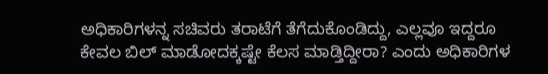ಅಧಿಕಾರಿಗಳನ್ನ ಸಚಿವರು ತರಾಟೆಗೆ ತೆಗೆದುಕೊಂಡಿದ್ದು, ಎಲ್ಲವೂ ಇದ್ದರೂ ಕೇವಲ ಬಿಲ್ ಮಾಡೋದಕ್ಕಷ್ಟೇ ಕೆಲಸ ಮಾಡ್ತಿದ್ದೀರಾ? ಎಂದು ಅಧಿಕಾರಿಗಳ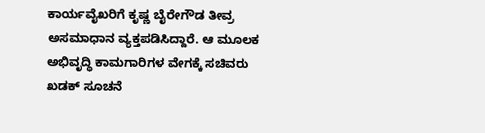ಕಾರ್ಯವೈಖರಿಗೆ ಕೃಷ್ಣ ಬೈರೇಗೌಡ ತೀವ್ರ ಅಸಮಾಧಾನ ವ್ಯಕ್ತಪಡಿಸಿದ್ದಾರೆ. ಆ ಮೂಲಕ ಅಭಿವೃದ್ಧಿ ಕಾಮಗಾರಿಗಳ ವೇಗಕ್ಕೆ ಸಚಿವರು ಖಡಕ್ ಸೂಚನೆ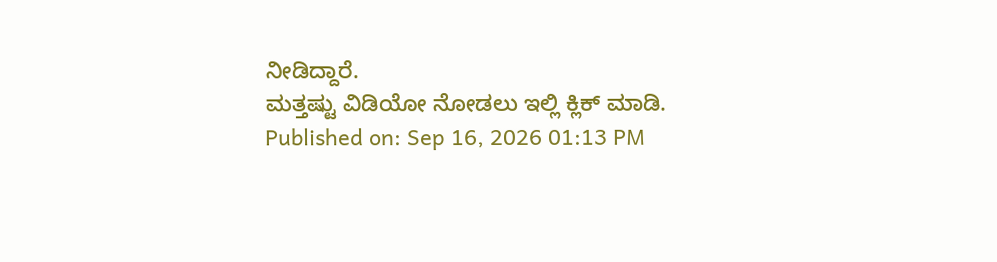ನೀಡಿದ್ದಾರೆ.
ಮತ್ತಷ್ಟು ವಿಡಿಯೋ ನೋಡಲು ಇಲ್ಲಿ ಕ್ಲಿಕ್ ಮಾಡಿ.
Published on: Sep 16, 2026 01:13 PM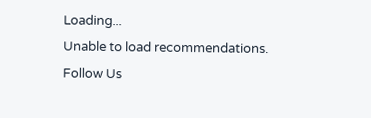Loading...
Unable to load recommendations.
Follow Us